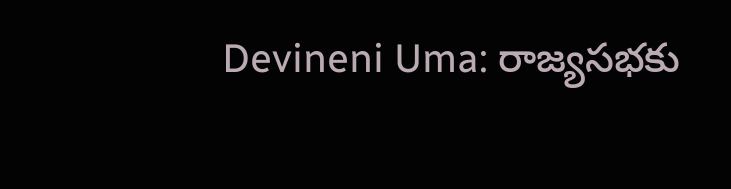Devineni Uma: రాజ్యసభకు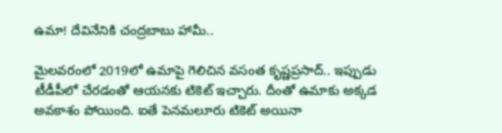ఉమా! దేవినేనికి చంద్రబాబు హామీ..

మైలవరంలో 2019లో ఉమాపై గెలిచిన వసంత కృష్ణప్రసాద్.. ఇప్పుడు టీడీపీలో చేరడంతో ఆయనకు టికెట్ ఇచ్చారు. దీంతో ఉమాకు అక్కడ అవకాశం పోయింది. ఐతే పెనమలూరు టికెట్ అయినా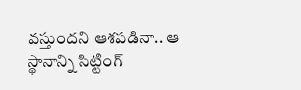వస్తుందని ఆశపడినా.. ఆ స్థానాన్ని సిట్టింగ్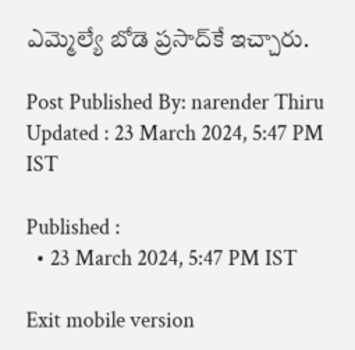ఎమ్మెల్యే బోడె ప్రసాద్‌కే ఇచ్చారు.

Post Published By: narender Thiru
Updated : 23 March 2024, 5:47 PM IST

Published :
  • 23 March 2024, 5:47 PM IST

Exit mobile version